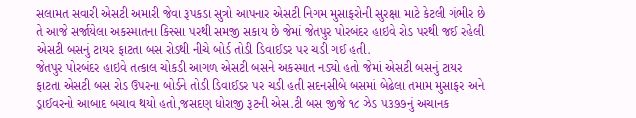સલામત સવારી એસટી અમારી જેવા રૂપકડા સુત્રો આપનાર એસટી નિગમ મુસાફરોની સુરક્ષા માટે કેટલી ગંભીર છે તે આજે સર્જાયેલા અકસ્માતના કિસ્સા પરથી સમજી સકાય છે જેમાં જેતપુર પોરબંદર હાઇવે રોડ પરથી જઈ રહેલી એસટી બસનું ટાયર ફાટતા બસ રોડથી નીચે બોર્ડ તોડી ડિવાઈડર પર ચડી ગઈ હતી.
જેતપુર પોરબંદર હાઇવે તત્કાલ ચોકડી આગળ એસટી બસને અકસ્માત નડ્યો હતો જેમાં એસટી બસનું ટાયર ફાટતા એસટી બસ રોડ ઉપરના બોર્ડને તોડી ડિવાઈડર પર ચડી હતી સદનસીબે બસમાં બેઢેલા તમામ મુસાફર અને ડ્રાઈવરનો આબાદ બચાવ થયો હતો,જસદણ ધોરાજી રૂટની એસ.ટી બસ જીજે ૧૮ ઝેડ ૫૩૭૭નું અચાનક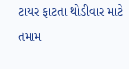ટાયર ફાટતા થોડીવાર માટે તમામ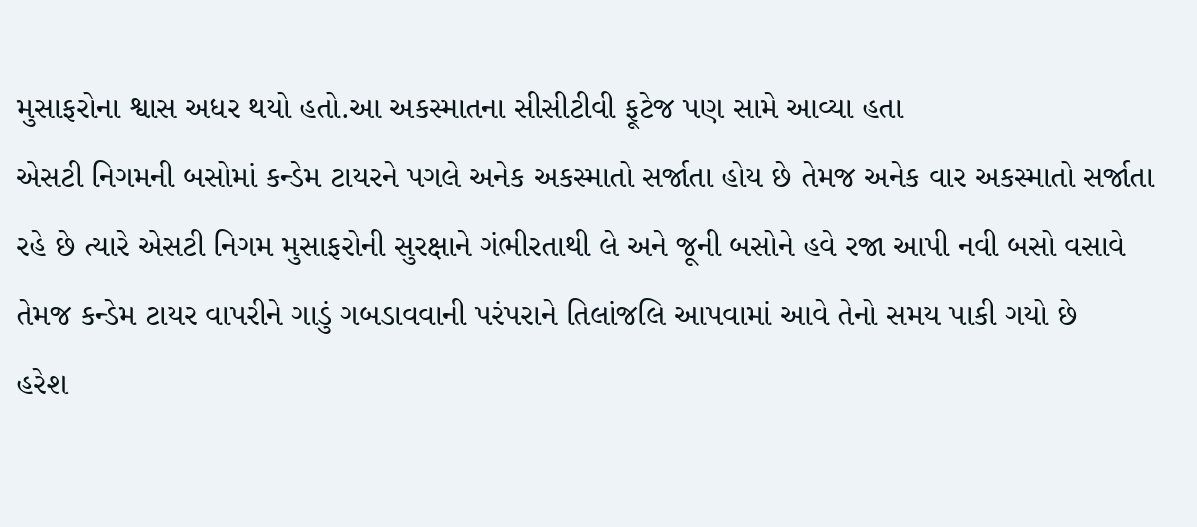મુસાફરોના શ્વાસ અધર થયો હતો.આ અકસ્માતના સીસીટીવી ફૂટેજ પણ સામે આવ્યા હતા
એસટી નિગમની બસોમાં કન્ડેમ ટાયરને પગલે અનેક અકસ્માતો સર્જાતા હોય છે તેમજ અનેક વાર અકસ્માતો સર્જાતા રહે છે ત્યારે એસટી નિગમ મુસાફરોની સુરક્ષાને ગંભીરતાથી લે અને જૂની બસોને હવે રજા આપી નવી બસો વસાવે તેમજ કન્ડેમ ટાયર વાપરીને ગાડું ગબડાવવાની પરંપરાને તિલાંજલિ આપવામાં આવે તેનો સમય પાકી ગયો છે
હરેશ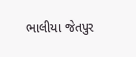ભાલીયા જેતપુર